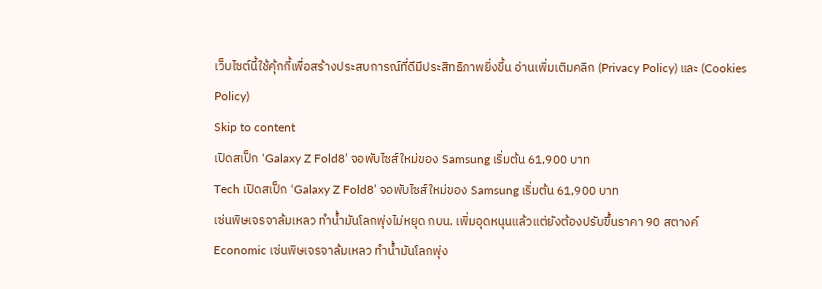เว็บไซต์นี้ใช้คุ้กกี้เพื่อสร้างประสบการณ์ที่ดีมีประสิทธิภาพยิ่งขี้น อ่านเพิ่มเติมคลิก (Privacy Policy) และ (Cookies Policy)
Skip to content
เปิดสเป็ก ‘Galaxy Z Fold8’ จอพับไซส์ใหม่ของ Samsung เริ่มต้น 61,900 บาท
Tech เปิดสเป็ก ‘Galaxy Z Fold8’ จอพับไซส์ใหม่ของ Samsung เริ่มต้น 61,900 บาท
เซ่นพิษเจรจาล้มเหลว ทำน้ำมันโลกพุ่งไม่หยุด กบน. เพิ่มอุดหนุนแล้วแต่ยังต้องปรับขึ้นราคา 90 สตางค์
Economic เซ่นพิษเจรจาล้มเหลว ทำน้ำมันโลกพุ่ง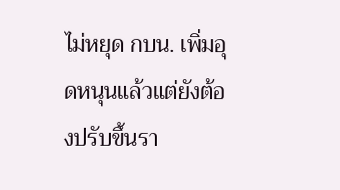ไม่หยุด กบน. เพิ่มอุดหนุนแล้วแต่ยังต้องปรับขึ้นรา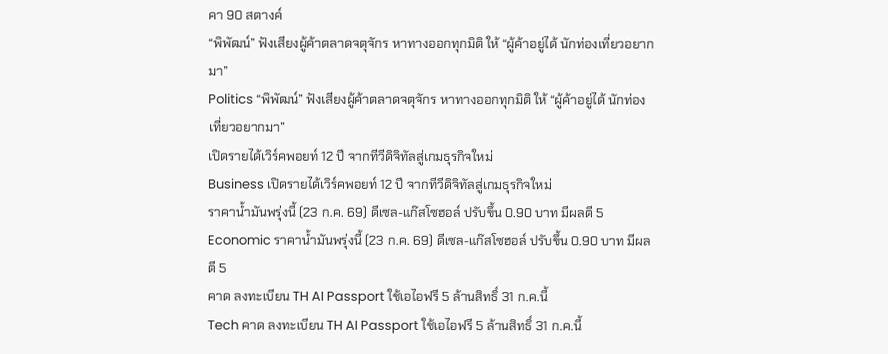คา 90 สตางค์
“พิพัฒน์” ฟังเสียงผู้ค้าตลาดจตุจักร หาทางออกทุกมิติ ให้ “ผู้ค้าอยู่ได้ นักท่องเที่ยวอยากมา”
Politics “พิพัฒน์” ฟังเสียงผู้ค้าตลาดจตุจักร หาทางออกทุกมิติ ให้ “ผู้ค้าอยู่ได้ นักท่องเที่ยวอยากมา”
เปิดรายได้เวิร์คพอยท์ 12 ปี จากทีวีดิจิทัลสู่เกมธุรกิจใหม่
Business เปิดรายได้เวิร์คพอยท์ 12 ปี จากทีวีดิจิทัลสู่เกมธุรกิจใหม่
ราคาน้ำมันพรุ่งนี้ (23 ก.ค. 69) ดีเซล-แก๊สโซฮอล์ ปรับขึ้น 0.90 บาท มีผลตี 5
Economic ราคาน้ำมันพรุ่งนี้ (23 ก.ค. 69) ดีเซล-แก๊สโซฮอล์ ปรับขึ้น 0.90 บาท มีผลตี 5
คาด ลงทะเบียน TH AI Passport ใช้เอไอฟรี 5 ล้านสิทธิ์ 31 ก.ค.นี้
Tech คาด ลงทะเบียน TH AI Passport ใช้เอไอฟรี 5 ล้านสิทธิ์ 31 ก.ค.นี้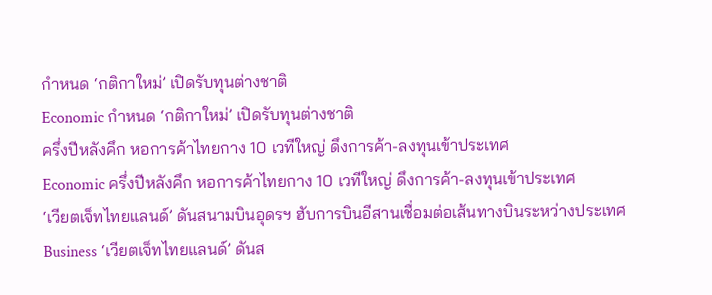กำหนด ‘กติกาใหม่’ เปิดรับทุนต่างชาติ
Economic กำหนด ‘กติกาใหม่’ เปิดรับทุนต่างชาติ
ครึ่งปีหลังคึก หอการค้าไทยกาง 10 เวทีใหญ่ ดึงการค้า-ลงทุนเข้าประเทศ
Economic ครึ่งปีหลังคึก หอการค้าไทยกาง 10 เวทีใหญ่ ดึงการค้า-ลงทุนเข้าประเทศ
‘เวียตเจ็ทไทยแลนด์’ ดันสนามบินอุดรฯ ฮับการบินอีสานเชื่อมต่อเส้นทางบินระหว่างประเทศ
Business ‘เวียตเจ็ทไทยแลนด์’ ดันส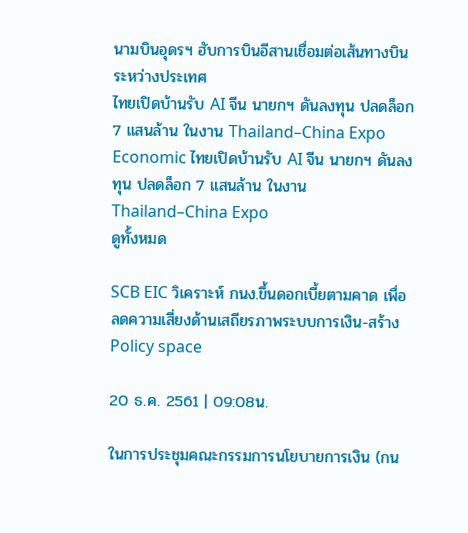นามบินอุดรฯ ฮับการบินอีสานเชื่อมต่อเส้นทางบินระหว่างประเทศ
ไทยเปิดบ้านรับ AI จีน นายกฯ ดันลงทุน ปลดล็อก 7 แสนล้าน ในงาน Thailand–China Expo
Economic ไทยเปิดบ้านรับ AI จีน นายกฯ ดันลงทุน ปลดล็อก 7 แสนล้าน ในงาน Thailand–China Expo
ดูทั้งหมด

SCB EIC วิเคราะห์ กนง.ขึ้นดอกเบี้ยตามคาด เพื่อลดความเสี่ยงด้านเสถียรภาพระบบการเงิน-สร้าง Policy space

20 ธ.ค. 2561 | 09:08น.

ในการประชุมคณะกรรมการนโยบายการเงิน (กน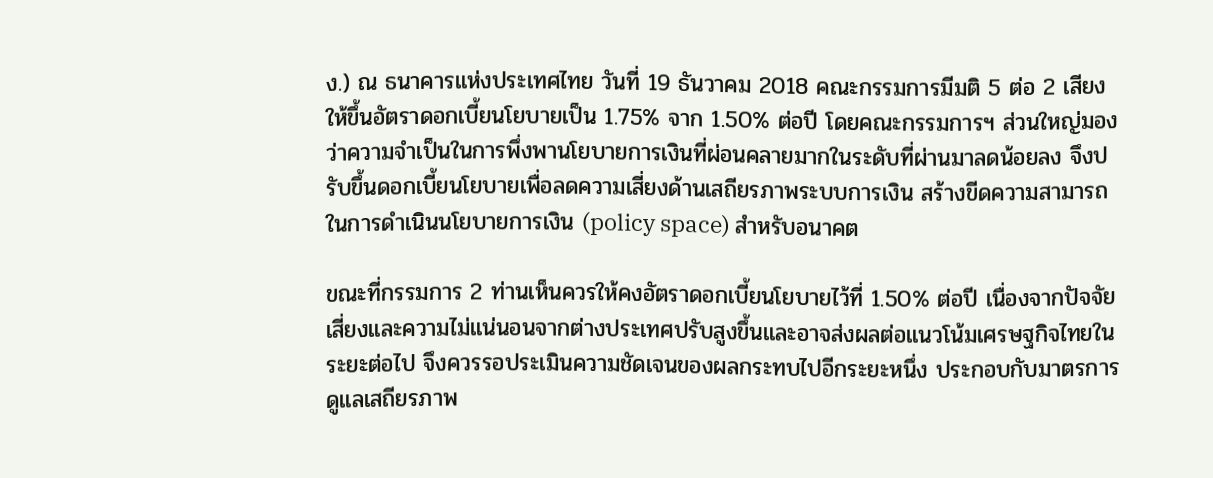ง.) ณ ธนาคารแห่งประเทศไทย วันที่ 19 ธันวาคม 2018 คณะกรรมการมีมติ 5 ต่อ 2 เสียงให้ขึ้นอัตราดอกเบี้ยนโยบายเป็น 1.75% จาก 1.50% ต่อปี โดยคณะกรรมการฯ ส่วนใหญ่มองว่าความจำเป็นในการพึ่งพานโยบายการเงินที่ผ่อนคลายมากในระดับที่ผ่านมาลดน้อยลง จึงปรับขึ้นดอกเบี้ยนโยบายเพื่อลดความเสี่ยงด้านเสถียรภาพระบบการเงิน สร้างขีดความสามารถในการดำเนินนโยบายการเงิน (policy space) สำหรับอนาคต

ขณะที่กรรมการ 2 ท่านเห็นควรให้คงอัตราดอกเบี้ยนโยบายไว้ที่ 1.50% ต่อปี เนื่องจากปัจจัยเสี่ยงและความไม่แน่นอนจากต่างประเทศปรับสูงขึ้นและอาจส่งผลต่อแนวโน้มเศรษฐกิจไทยในระยะต่อไป จึงควรรอประเมินความชัดเจนของผลกระทบไปอีกระยะหนึ่ง ประกอบกับมาตรการดูแลเสถียรภาพ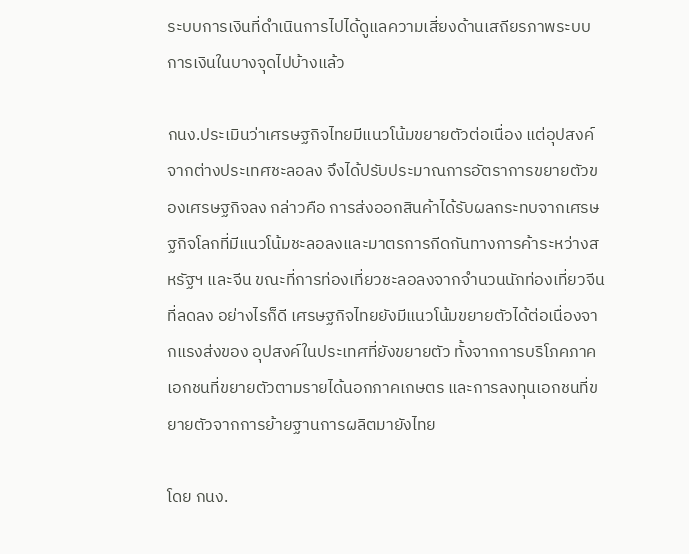ระบบการเงินที่ดำเนินการไปได้ดูแลความเสี่ยงด้านเสถียรภาพระบบการเงินในบางจุดไปบ้างแล้ว

กนง.ประเมินว่าเศรษฐกิจไทยมีแนวโน้มขยายตัวต่อเนื่อง แต่อุปสงค์จากต่างประเทศชะลอลง จึงได้ปรับประมาณการอัตราการขยายตัวของเศรษฐกิจลง กล่าวคือ การส่งออกสินค้าได้รับผลกระทบจากเศรษฐกิจโลกที่มีแนวโน้มชะลอลงและมาตรการกีดกันทางการค้าระหว่างสหรัฐฯ และจีน ขณะที่การท่องเที่ยวชะลอลงจากจำนวนนักท่องเที่ยวจีนที่ลดลง อย่างไรก็ดี เศรษฐกิจไทยยังมีแนวโน้มขยายตัวได้ต่อเนื่องจากแรงส่งของ อุปสงค์ในประเทศที่ยังขยายตัว ทั้งจากการบริโภคภาคเอกชนที่ขยายตัวตามรายได้นอกภาคเกษตร และการลงทุนเอกชนที่ขยายตัวจากการย้ายฐานการผลิตมายังไทย

โดย กนง.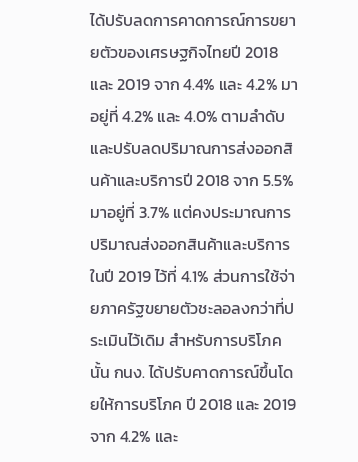ได้ปรับลดการคาดการณ์การขยายตัวของเศรษฐกิจไทยปี 2018 และ 2019 จาก 4.4% และ 4.2% มาอยู่ที่ 4.2% และ 4.0% ตามลำดับ และปรับลดปริมาณการส่งออกสินค้าและบริการปี 2018 จาก 5.5% มาอยู่ที่ 3.7% แต่คงประมาณการปริมาณส่งออกสินค้าและบริการในปี 2019 ไว้ที่ 4.1% ส่วนการใช้จ่ายภาครัฐขยายตัวชะลอลงกว่าที่ประเมินไว้เดิม สำหรับการบริโภคนั้น กนง. ได้ปรับคาดการณ์ขึ้นโดยให้การบริโภค ปี 2018 และ 2019 จาก 4.2% และ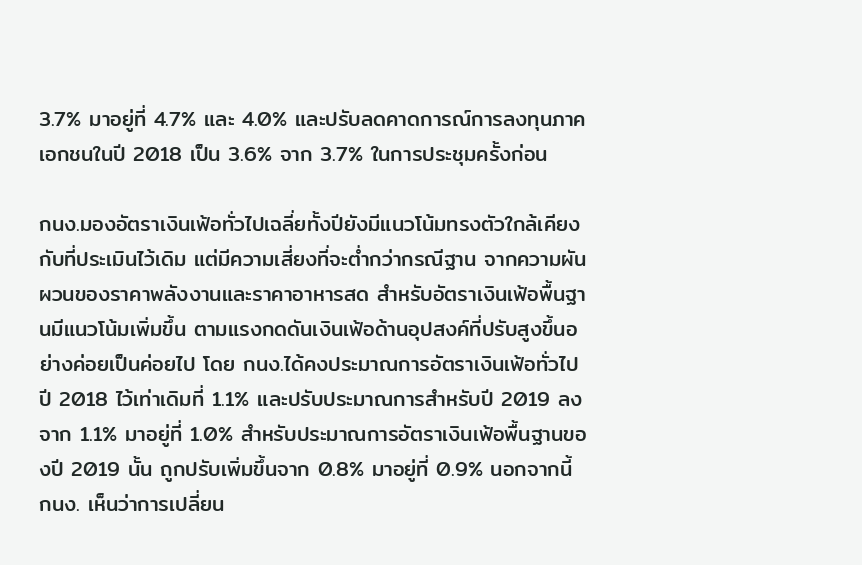3.7% มาอยู่ที่ 4.7% และ 4.0% และปรับลดคาดการณ์การลงทุนภาคเอกชนในปี 2018 เป็น 3.6% จาก 3.7% ในการประชุมครั้งก่อน

กนง.มองอัตราเงินเฟ้อทั่วไปเฉลี่ยทั้งปียังมีแนวโน้มทรงตัวใกล้เคียงกับที่ประเมินไว้เดิม แต่มีความเสี่ยงที่จะต่ำกว่ากรณีฐาน จากความผันผวนของราคาพลังงานและราคาอาหารสด สำหรับอัตราเงินเฟ้อพื้นฐานมีแนวโน้มเพิ่มขึ้น ตามแรงกดดันเงินเฟ้อด้านอุปสงค์ที่ปรับสูงขึ้นอย่างค่อยเป็นค่อยไป โดย กนง.ได้คงประมาณการอัตราเงินเฟ้อทั่วไปปี 2018 ไว้เท่าเดิมที่ 1.1% และปรับประมาณการสำหรับปี 2019 ลงจาก 1.1% มาอยู่ที่ 1.0% สำหรับประมาณการอัตราเงินเฟ้อพื้นฐานของปี 2019 นั้น ถูกปรับเพิ่มขึ้นจาก 0.8% มาอยู่ที่ 0.9% นอกจากนี้ กนง. เห็นว่าการเปลี่ยน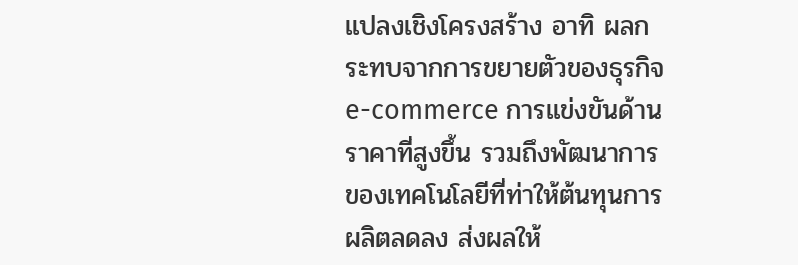แปลงเชิงโครงสร้าง อาทิ ผลกระทบจากการขยายตัวของธุรกิจ e-commerce การแข่งขันด้านราคาที่สูงขึ้น รวมถึงพัฒนาการของเทคโนโลยีที่ท่าให้ต้นทุนการผลิตลดลง ส่งผลให้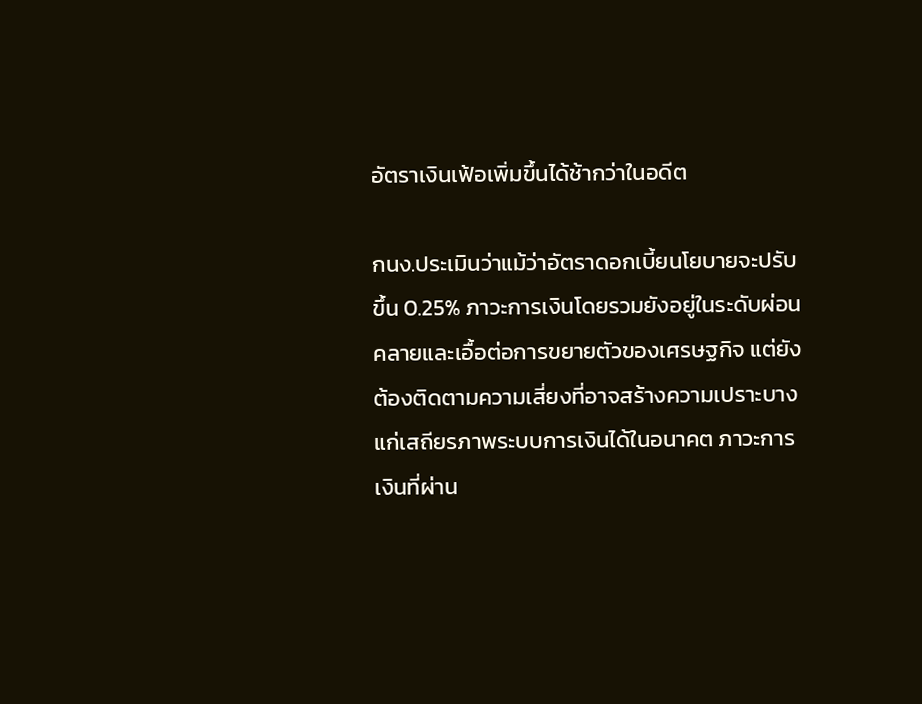อัตราเงินเฟ้อเพิ่มขึ้นได้ช้ากว่าในอดีต

กนง.ประเมินว่าแม้ว่าอัตราดอกเบี้ยนโยบายจะปรับขึ้น 0.25% ภาวะการเงินโดยรวมยังอยู่ในระดับผ่อนคลายและเอื้อต่อการขยายตัวของเศรษฐกิจ แต่ยังต้องติดตามความเสี่ยงที่อาจสร้างความเปราะบางแก่เสถียรภาพระบบการเงินได้ในอนาคต ภาวะการเงินที่ผ่าน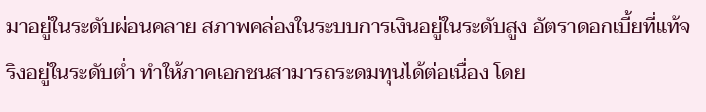มาอยู่ในระดับผ่อนคลาย สภาพคล่องในระบบการเงินอยู่ในระดับสูง อัตราดอกเบี้ยที่แท้จริงอยู่ในระดับต่ำ ทำให้ภาคเอกชนสามารถระดมทุนได้ต่อเนื่อง โดย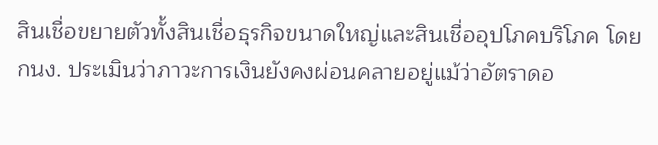สินเชื่อขยายตัวทั้งสินเชื่อธุรกิจขนาดใหญ่และสินเชื่ออุปโภคบริโภค โดย กนง. ประเมินว่าภาวะการเงินยังคงผ่อนคลายอยู่แม้ว่าอัตราดอ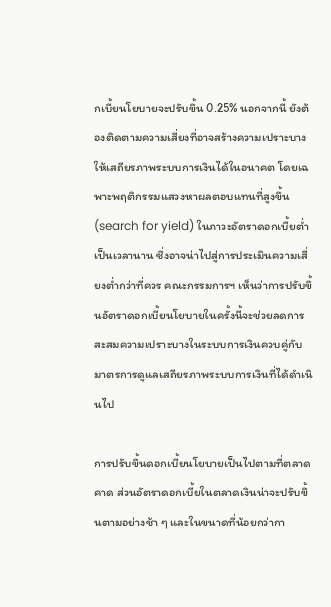กเบี้ยนโยบายจะปรับขึ้น 0.25% นอกจากนี้ ยังต้องติดตามความเสี่ยงที่อาจสร้างความเปราะบางให้เสถียรภาพระบบการเงินได้ในอนาคต โดยเฉพาะพฤติกรรมแสวงหาผลตอบแทนที่สูงขึ้น (search for yield) ในภาวะอัตราดอกเบี้ยต่ำเป็นเวลานาน ซึ่งอาจน่าไปสู่การประเมินความเสี่ยงต่ำกว่าที่ควร คณะกรรมการฯ เห็นว่าการปรับขึ้นอัตราดอกเบี้ยนโยบายในครั้งนี้จะช่วยลดการสะสมความเปราะบางในระบบการเงินควบคู่กับมาตรการดูแลเสถียรภาพระบบการเงินที่ได้ดำเนินไป

การปรับขึ้นดอกเบี้ยนโยบายเป็นไปตามที่ตลาดคาด ส่วนอัตราดอกเบี้ยในตลาดเงินน่าจะปรับขึ้นตามอย่างช้า ๆ และในขนาดที่น้อยกว่ากา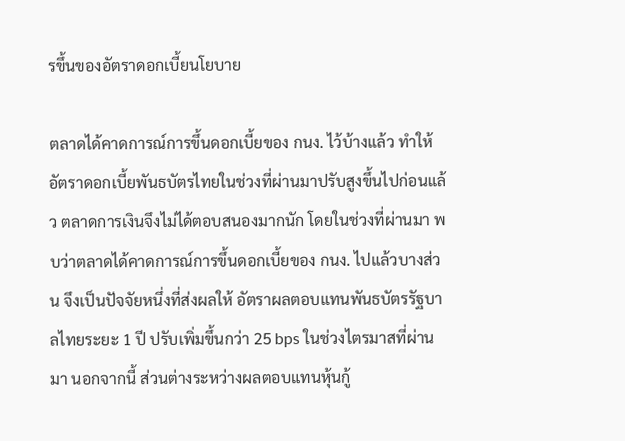รขึ้นของอัตราดอกเบี้ยนโยบาย

ตลาดได้คาดการณ์การขึ้นดอกเบี้ยของ กนง. ไว้บ้างแล้ว ทำให้อัตราดอกเบี้ยพันธบัตรไทยในช่วงที่ผ่านมาปรับสูงขึ้นไปก่อนแล้ว ตลาดการเงินจึงไม่ได้ตอบสนองมากนัก โดยในช่วงที่ผ่านมา พบว่าตลาดได้คาดการณ์การขึ้นดอกเบี้ยของ กนง. ไปแล้วบางส่วน จึงเป็นปัจจัยหนึ่งที่ส่งผลให้ อัตราผลตอบแทนพันธบัตรรัฐบาลไทยระยะ 1 ปี ปรับเพิ่มขึ้นกว่า 25 bps ในช่วงไตรมาสที่ผ่านมา นอกจากนี้ ส่วนต่างระหว่างผลตอบแทนหุ้นกู้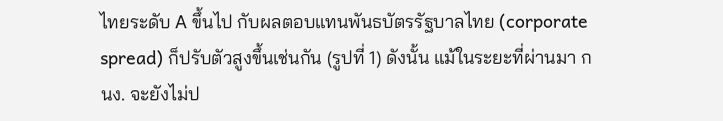ไทยระดับ A ขึ้นไป กับผลตอบแทนพันธบัตรรัฐบาลไทย (corporate spread) ก็ปรับตัวสูงขึ้นเช่นกัน (รูปที่ 1) ดังนั้น แม้ในระยะที่ผ่านมา กนง. จะยังไม่ป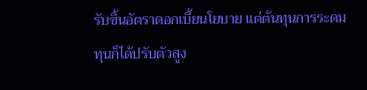รับขึ้นอัตราดอกเบี้ยนโยบาย แต่ต้นทุนการระดมทุนก็ได้ปรับตัวสูง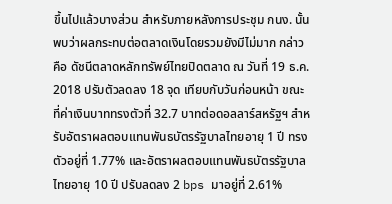ขึ้นไปแล้วบางส่วน สำหรับภายหลังการประชุม กนง. นั้น พบว่าผลกระทบต่อตลาดเงินโดยรวมยังมีไม่มาก กล่าวคือ ดัชนีตลาดหลักทรัพย์ไทยปิดตลาด ณ วันที่ 19 ธ.ค. 2018 ปรับตัวลดลง 18 จุด เทียบกับวันก่อนหน้า ขณะที่ค่าเงินบาททรงตัวที่ 32.7 บาทต่อดอลลาร์สหรัฐฯ สำหรับอัตราผลตอบแทนพันธบัตรรัฐบาลไทยอายุ 1 ปี ทรงตัวอยู่ที่ 1.77% และอัตราผลตอบแทนพันธบัตรรัฐบาลไทยอายุ 10 ปี ปรับลดลง 2 bps มาอยู่ที่ 2.61%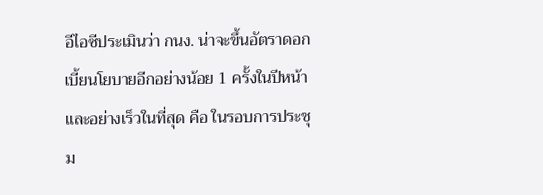อีไอซีประเมินว่า กนง. น่าจะขึ้นอัตราดอกเบี้ยนโยบายอีกอย่างน้อย 1 ครั้งในปีหน้า และอย่างเร็วในที่สุด คือ ในรอบการประชุม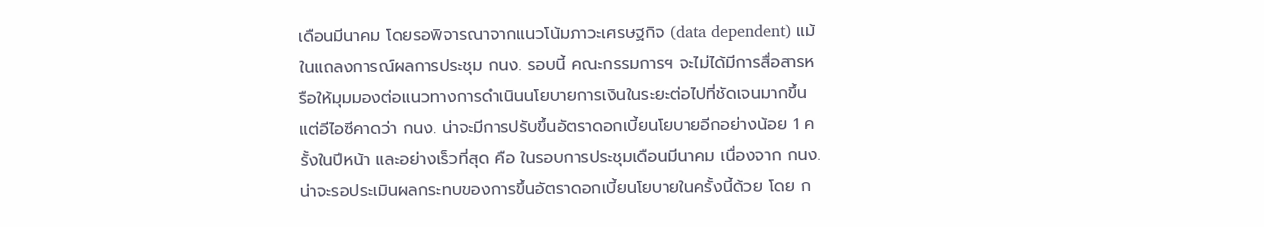เดือนมีนาคม โดยรอพิจารณาจากแนวโน้มภาวะเศรษฐกิจ (data dependent) แม้ในแถลงการณ์ผลการประชุม กนง. รอบนี้ คณะกรรมการฯ จะไม่ได้มีการสื่อสารหรือให้มุมมองต่อแนวทางการดำเนินนโยบายการเงินในระยะต่อไปที่ชัดเจนมากขึ้น แต่อีไอซีคาดว่า กนง. น่าจะมีการปรับขึ้นอัตราดอกเบี้ยนโยบายอีกอย่างน้อย 1 ครั้งในปีหน้า และอย่างเร็วที่สุด คือ ในรอบการประชุมเดือนมีนาคม เนื่องจาก กนง. น่าจะรอประเมินผลกระทบของการขึ้นอัตราดอกเบี้ยนโยบายในครั้งนี้ด้วย โดย ก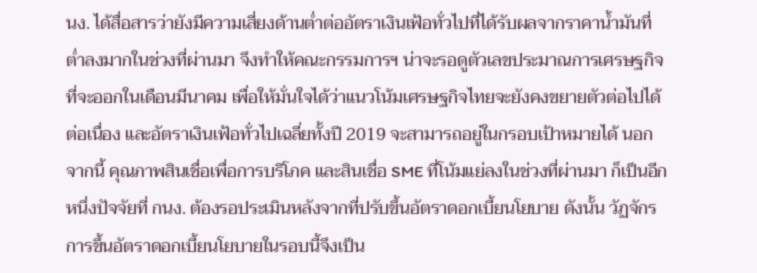นง. ได้สื่อสารว่ายังมีความเสี่ยงด้านต่ำต่ออัตราเงินเฟ้อทั่วไปที่ได้รับผลจากราคาน้ำมันที่ต่ำลงมากในช่วงที่ผ่านมา จึงทำให้คณะกรรมการฯ น่าจะรอดูตัวเลขประมาณการเศรษฐกิจที่จะออกในเดือนมีนาคม เพื่อให้มั่นใจได้ว่าแนวโน้มเศรษฐกิจไทยจะยังคงขยายตัวต่อไปได้ต่อเนื่อง และอัตราเงินเฟ้อทั่วไปเฉลี่ยทั้งปี 2019 จะสามารถอยู่ในกรอบเป้าหมายได้ นอกจากนี้ คุณภาพสินเชื่อเพื่อการบริโภค และสินเชื่อ SME ที่โน้มแย่ลงในช่วงที่ผ่านมา ก็เป็นอีกหนึ่งปัจจัยที่ กนง. ต้องรอประเมินหลังจากที่ปรับขึ้นอัตราดอกเบี้ยนโยบาย ดังนั้น วัฏจักรการขึ้นอัตราดอกเบี้ยนโยบายในรอบนี้จึงเป็น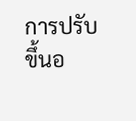การปรับขึ้นอ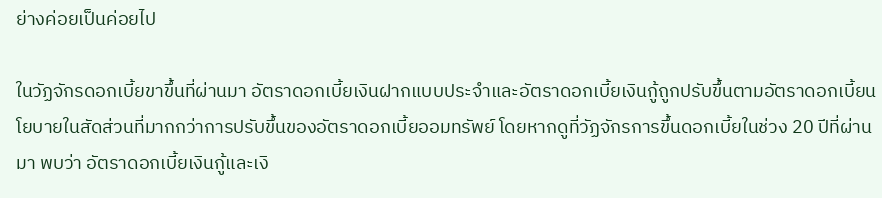ย่างค่อยเป็นค่อยไป

ในวัฏจักรดอกเบี้ยขาขึ้นที่ผ่านมา อัตราดอกเบี้ยเงินฝากแบบประจำและอัตราดอกเบี้ยเงินกู้ถูกปรับขึ้นตามอัตราดอกเบี้ยนโยบายในสัดส่วนที่มากกว่าการปรับขึ้นของอัตราดอกเบี้ยออมทรัพย์ โดยหากดูที่วัฏจักรการขึ้นดอกเบี้ยในช่วง 20 ปีที่ผ่านมา พบว่า อัตราดอกเบี้ยเงินกู้และเงิ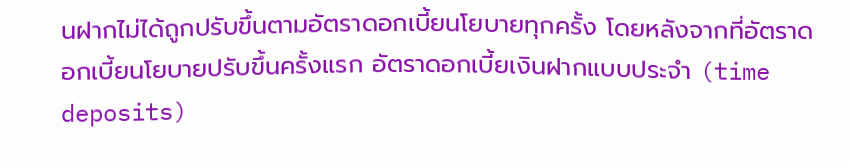นฝากไม่ได้ถูกปรับขึ้นตามอัตราดอกเบี้ยนโยบายทุกครั้ง โดยหลังจากที่อัตราดอกเบี้ยนโยบายปรับขึ้นครั้งแรก อัตราดอกเบี้ยเงินฝากแบบประจำ (time deposits)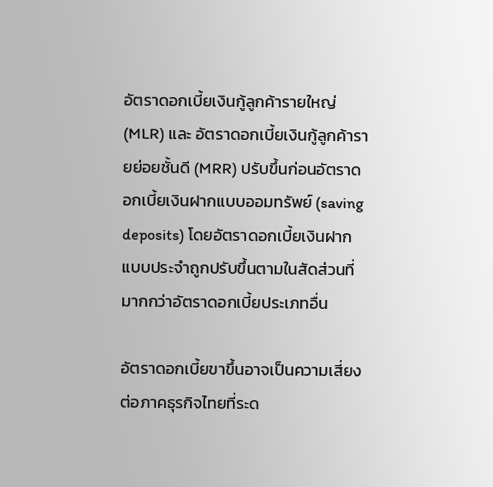อัตราดอกเบี้ยเงินกู้ลูกค้ารายใหญ่ (MLR) และ อัตราดอกเบี้ยเงินกู้ลูกค้ารายย่อยชั้นดี (MRR) ปรับขึ้นก่อนอัตราดอกเบี้ยเงินฝากแบบออมทรัพย์ (saving deposits) โดยอัตราดอกเบี้ยเงินฝากแบบประจำถูกปรับขึ้นตามในสัดส่วนที่มากกว่าอัตราดอกเบี้ยประเภทอื่น

อัตราดอกเบี้ยขาขึ้นอาจเป็นความเสี่ยงต่อภาคธุรกิจไทยที่ระด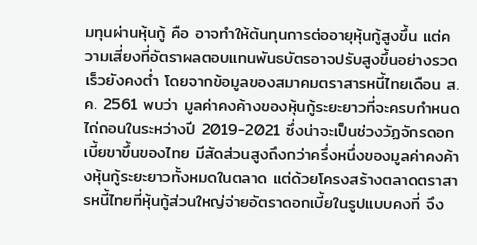มทุนผ่านหุ้นกู้ คือ อาจทำให้ต้นทุนการต่ออายุหุ้นกู้สูงขึ้น แต่ความเสี่ยงที่อัตราผลตอบแทนพันธบัตรอาจปรับสูงขึ้นอย่างรวดเร็วยังคงต่ำ โดยจากข้อมูลของสมาคมตราสารหนี้ไทยเดือน ส.ค. 2561 พบว่า มูลค่าคงค้างของหุ้นกู้ระยะยาวที่จะครบกำหนดไถ่ถอนในระหว่างปี 2019-2021 ซึ่งน่าจะเป็นช่วงวัฏจักรดอกเบี้ยขาขึ้นของไทย มีสัดส่วนสูงถึงกว่าครึ่งหนึ่งของมูลค่าคงค้างหุ้นกู้ระยะยาวทั้งหมดในตลาด แต่ด้วยโครงสร้างตลาดตราสารหนี้ไทยที่หุ้นกู้ส่วนใหญ่จ่ายอัตราดอกเบี้ยในรูปแบบคงที่ จึง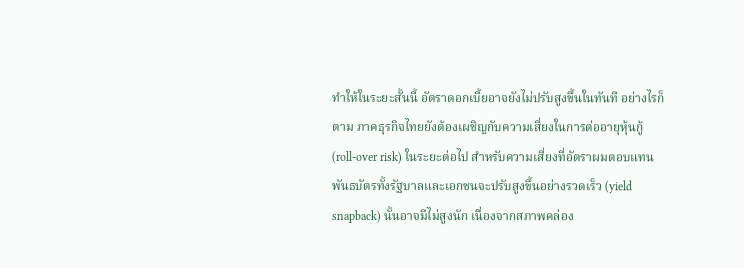ทำให้ในระยะสั้นนี้ อัตราดอกเบี้ยอาจยังไม่ปรับสูงขึ้นในทันที อย่างไรก็ตาม ภาคธุรกิจไทยยังต้องเผชิญกับความเสี่ยงในการต่ออายุหุ้นกู้ (roll-over risk) ในระยะต่อไป สำหรับความเสี่ยงที่อัตราผมตอบแทนพันธบัตรทั้งรัฐบาลและเอกชนจะปรับสูงขึ้นอย่างรวดเร็ว (yield snapback) นั้นอาจมีไม่สูงนัก เนื่องจากสภาพคล่อง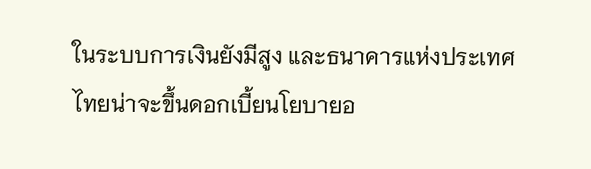ในระบบการเงินยังมีสูง และธนาคารแห่งประเทศไทยน่าจะขึ้นดอกเบี้ยนโยบายอ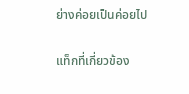ย่างค่อยเป็นค่อยไป

แท็กที่เกี่ยวข้อง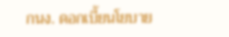กนง. ดอกเบี้ยนโยบาย